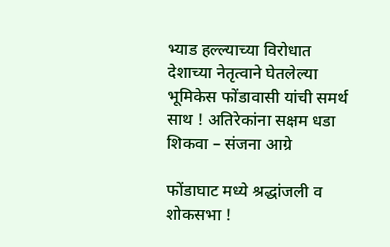भ्याड हल्ल्याच्या विरोधात देशाच्या नेतृत्वाने घेतलेल्या भूमिकेस फोंडावासी यांची समर्थ साथ ! अतिरेकांना सक्षम धडा शिकवा – संजना आग्रे

फोंडाघाट मध्ये श्रद्धांजली व शोकसभा !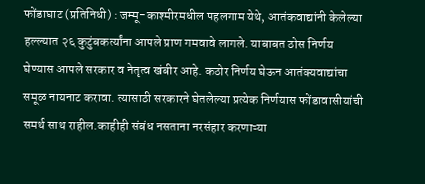फोंडाघाट (प्रतिनिधी) : जम्मू-काश्मीरमधील पहलगाम येथे, आतंकवाद्यांनी केलेल्या हल्ल्यात २६ कुटुंबकर्त्यांना आपले प्राण गमवावे लागले. याबाबत ठोस निर्णय घेण्यास आपले सरकार व नेतृत्व खंबीर आहे. कठोर निर्णय घेऊन आतंक्यवाद्यांचा समूळ नायनाट करावा. त्यासाठी सरकारने घेतलेल्या प्रत्येक निर्णयास फोंडावासीयांची समर्थ साथ राहील.काहीही संबंध नसताना नरसंहार करणाऱ्या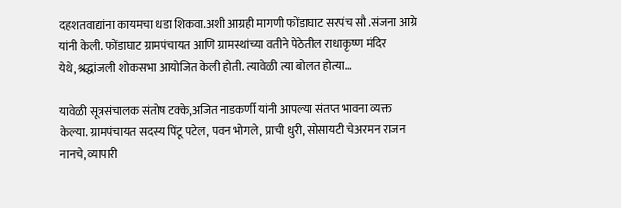दहशतवाद्यांना कायमचा धडा शिकवा.अशी आग्रही मागणी फोंडाघाट सरपंच सौ .संजना आग्रे यांनी केली. फोंडाघाट ग्रामपंचायत आणि ग्रामस्थांच्या वतीने पेठेतील राधाकृष्ण मंदिर येथे,श्रद्धांजली शोकसभा आयोजित केली होती. त्यावेळी त्या बोलत होत्या…

यावेळी सूत्रसंचालक संतोष टक्के,अजित नाडकर्णी यांनी आपल्या संतप्त भावना व्यक्त केल्या. ग्रामपंचायत सदस्य पिंटू पटेल, पवन भोगले, प्राची धुरी, सोसायटी चेअरमन राजन नानचे, व्यापारी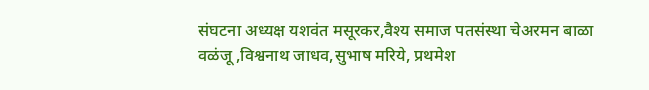संघटना अध्यक्ष यशवंत मसूरकर,वैश्य समाज पतसंस्था चेअरमन बाळा वळंजू ,विश्वनाथ जाधव,सुभाष मरिये, प्रथमेश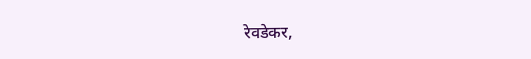रेवडेकर,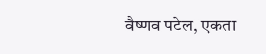वैष्णव पटेल, एकता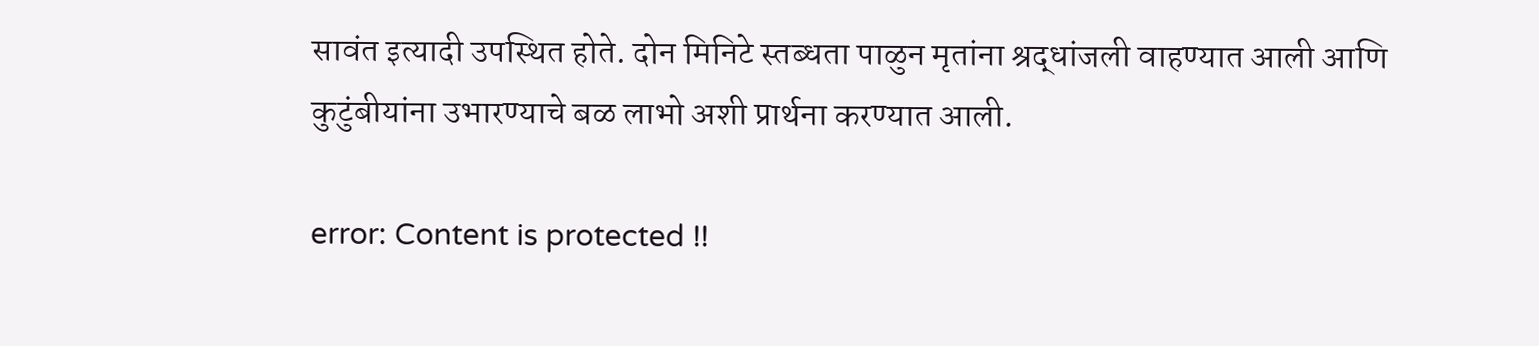सावंत इत्यादी उपस्थित होते. दोन मिनिटे स्तब्धता पाळुन मृतांना श्रद्धांजली वाहण्यात आली आणि कुटुंबीयांना उभारण्याचे बळ लाभो अशी प्रार्थना करण्यात आली.

error: Content is protected !!